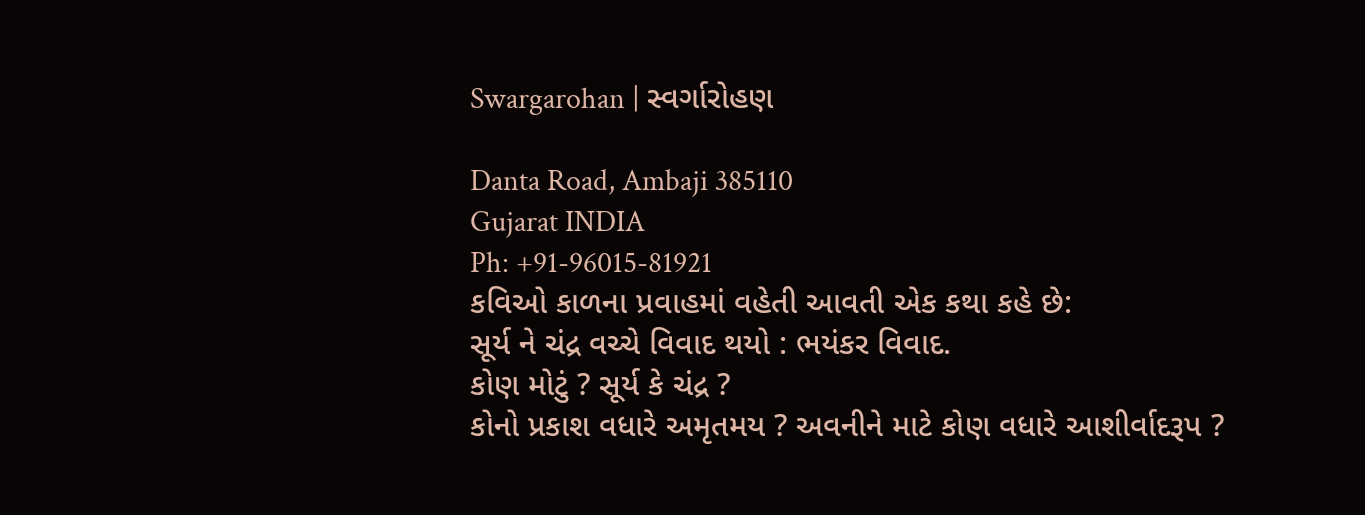Swargarohan | સ્વર્ગારોહણ

Danta Road, Ambaji 385110
Gujarat INDIA
Ph: +91-96015-81921
કવિઓ કાળના પ્રવાહમાં વહેતી આવતી એક કથા કહે છે:
સૂર્ય ને ચંદ્ર વચ્ચે વિવાદ થયો : ભયંકર વિવાદ.
કોણ મોટું ? સૂર્ય કે ચંદ્ર ?
કોનો પ્રકાશ વધારે અમૃતમય ? અવનીને માટે કોણ વધારે આશીર્વાદરૂપ ?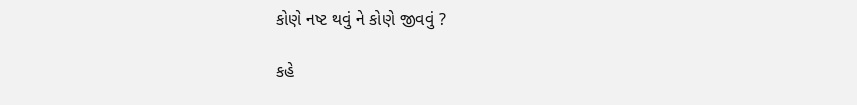કોણે નષ્ટ થવું ને કોણે જીવવું ?

કહે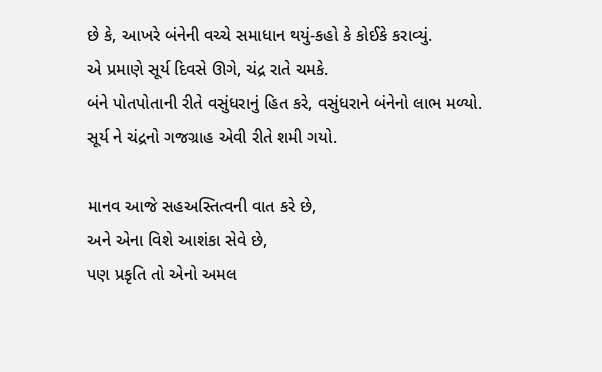છે કે, આખરે બંનેની વચ્ચે સમાધાન થયું-કહો કે કોઈકે કરાવ્યું.
એ પ્રમાણે સૂર્ય દિવસે ઊગે, ચંદ્ર રાતે ચમકે.
બંને પોતપોતાની રીતે વસુંધરાનું હિત કરે, વસુંધરાને બંનેનો લાભ મળ્યો.
સૂર્ય ને ચંદ્રનો ગજગ્રાહ એવી રીતે શમી ગયો.

માનવ આજે સહઅસ્તિત્વની વાત કરે છે,
અને એના વિશે આશંકા સેવે છે,
પણ પ્રકૃતિ તો એનો અમલ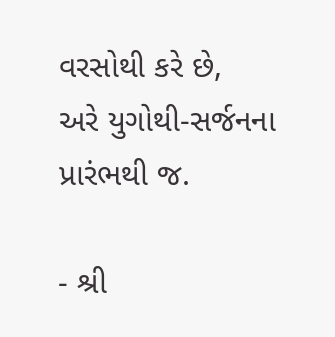વરસોથી કરે છે,
અરે યુગોથી-સર્જનના પ્રારંભથી જ.

- શ્રી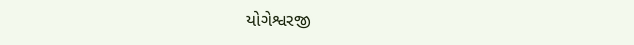યોગેશ્વરજી